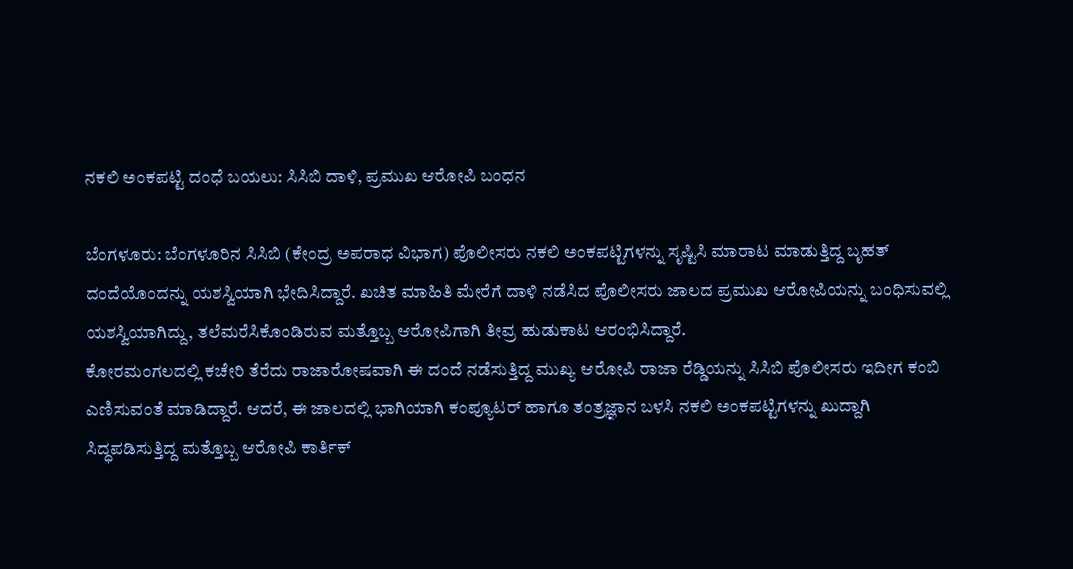ನಕಲಿ ಅಂಕಪಟ್ಟಿ ದಂಧೆ ಬಯಲು: ಸಿಸಿಬಿ ದಾಳಿ, ಪ್ರಮುಖ ಆರೋಪಿ ಬಂಧನ

ಬೆಂಗಳೂರು: ಬೆಂಗಳೂರಿನ ಸಿಸಿಬಿ (ಕೇಂದ್ರ ಅಪರಾಧ ವಿಭಾಗ) ಪೊಲೀಸರು ನಕಲಿ ಅಂಕಪಟ್ಟಿಗಳನ್ನು ಸೃಷ್ಟಿಸಿ ಮಾರಾಟ ಮಾಡುತ್ತಿದ್ದ ಬೃಹತ್ ದಂದೆಯೊಂದನ್ನು ಯಶಸ್ವಿಯಾಗಿ ಭೇದಿಸಿದ್ದಾರೆ. ಖಚಿತ ಮಾಹಿತಿ ಮೇರೆಗೆ ದಾಳಿ ನಡೆಸಿದ ಪೊಲೀಸರು ಜಾಲದ ಪ್ರಮುಖ ಆರೋಪಿಯನ್ನು ಬಂಧಿಸುವಲ್ಲಿ ಯಶಸ್ವಿಯಾಗಿದ್ದು, ತಲೆಮರೆಸಿಕೊಂಡಿರುವ ಮತ್ತೊಬ್ಬ ಆರೋಪಿಗಾಗಿ ತೀವ್ರ ಹುಡುಕಾಟ ಆರಂಭಿಸಿದ್ದಾರೆ.
ಕೋರಮಂಗಲದಲ್ಲಿ ಕಚೇರಿ ತೆರೆದು ರಾಜಾರೋಷವಾಗಿ ಈ ದಂದೆ ನಡೆಸುತ್ತಿದ್ದ ಮುಖ್ಯ ಆರೋಪಿ ರಾಜಾ ರೆಡ್ಡಿಯನ್ನು ಸಿಸಿಬಿ ಪೊಲೀಸರು ಇದೀಗ ಕಂಬಿ ಎಣಿಸುವಂತೆ ಮಾಡಿದ್ದಾರೆ. ಆದರೆ, ಈ ಜಾಲದಲ್ಲಿ ಭಾಗಿಯಾಗಿ ಕಂಪ್ಯೂಟರ್ ಹಾಗೂ ತಂತ್ರಜ್ಞಾನ ಬಳಸಿ ನಕಲಿ ಅಂಕಪಟ್ಟಿಗಳನ್ನು ಖುದ್ದಾಗಿ ಸಿದ್ಧಪಡಿಸುತ್ತಿದ್ದ ಮತ್ತೊಬ್ಬ ಆರೋಪಿ ಕಾರ್ತಿಕ್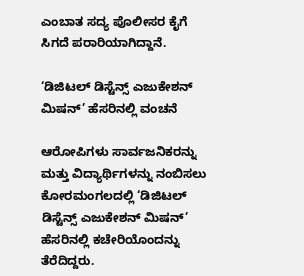ಎಂಬಾತ ಸದ್ಯ ಪೊಲೀಸರ ಕೈಗೆ ಸಿಗದೆ ಪರಾರಿಯಾಗಿದ್ದಾನೆ.

‘ಡಿಜಿಟಲ್ ಡಿಸ್ಟೆನ್ಸ್ ಎಜುಕೇಶನ್ ಮಿಷನ್’ ಹೆಸರಿನಲ್ಲಿ ವಂಚನೆ

ಆರೋಪಿಗಳು ಸಾರ್ವಜನಿಕರನ್ನು ಮತ್ತು ವಿದ್ಯಾರ್ಥಿಗಳನ್ನು ನಂಬಿಸಲು ಕೋರಮಂಗಲದಲ್ಲಿ ‘ಡಿಜಿಟಲ್ ಡಿಸ್ಟೆನ್ಸ್ ಎಜುಕೇಶನ್ ಮಿಷನ್’ ಹೆಸರಿನಲ್ಲಿ ಕಚೇರಿಯೊಂದನ್ನು ತೆರೆದಿದ್ದರು.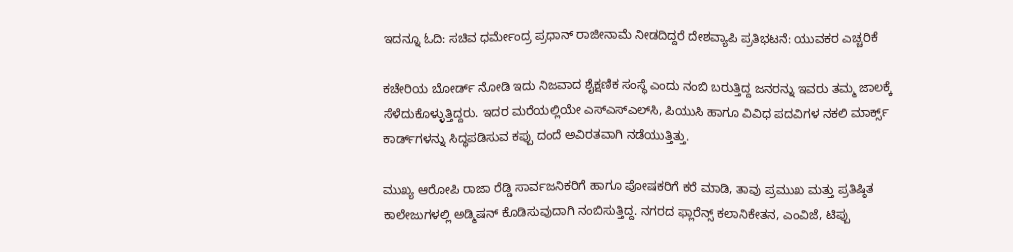ಇದನ್ನೂ ಓದಿ: ಸಚಿವ ಧರ್ಮೇಂದ್ರ ಪ್ರಧಾನ್ ರಾಜೀನಾಮೆ ನೀಡದಿದ್ದರೆ ದೇಶವ್ಯಾಪಿ ಪ್ರತಿಭಟನೆ: ಯುವಕರ ಎಚ್ಚರಿಕೆ

ಕಚೇರಿಯ ಬೋರ್ಡ್ ನೋಡಿ ಇದು ನಿಜವಾದ ಶೈಕ್ಷಣಿಕ ಸಂಸ್ಥೆ ಎಂದು ನಂಬಿ ಬರುತ್ತಿದ್ದ ಜನರನ್ನು ಇವರು ತಮ್ಮ ಜಾಲಕ್ಕೆ ಸೆಳೆದುಕೊಳ್ಳುತ್ತಿದ್ದರು. ಇದರ ಮರೆಯಲ್ಲಿಯೇ ಎಸ್‌ಎಸ್‌ಎಲ್‌ಸಿ, ಪಿಯುಸಿ ಹಾಗೂ ವಿವಿಧ ಪದವಿಗಳ ನಕಲಿ ಮಾರ್ಕ್ಸ್ ಕಾರ್ಡ್‌ಗಳನ್ನು ಸಿದ್ಧಪಡಿಸುವ ಕಪ್ಪು ದಂದೆ ಅವಿರತವಾಗಿ ನಡೆಯುತ್ತಿತ್ತು.

ಮುಖ್ಯ ಆರೋಪಿ ರಾಜಾ ರೆಡ್ಡಿ ಸಾರ್ವಜನಿಕರಿಗೆ ಹಾಗೂ ಪೋಷಕರಿಗೆ ಕರೆ ಮಾಡಿ, ತಾವು ಪ್ರಮುಖ ಮತ್ತು ಪ್ರತಿಷ್ಠಿತ ಕಾಲೇಜುಗಳಲ್ಲಿ ಅಡ್ಮಿಷನ್ ಕೊಡಿಸುವುದಾಗಿ ನಂಬಿಸುತ್ತಿದ್ದ. ನಗರದ ಫ್ಲಾರೆನ್ಸ್ ಕಲಾನಿಕೇತನ, ಎಂವಿಜೆ, ಟಿಪ್ಪು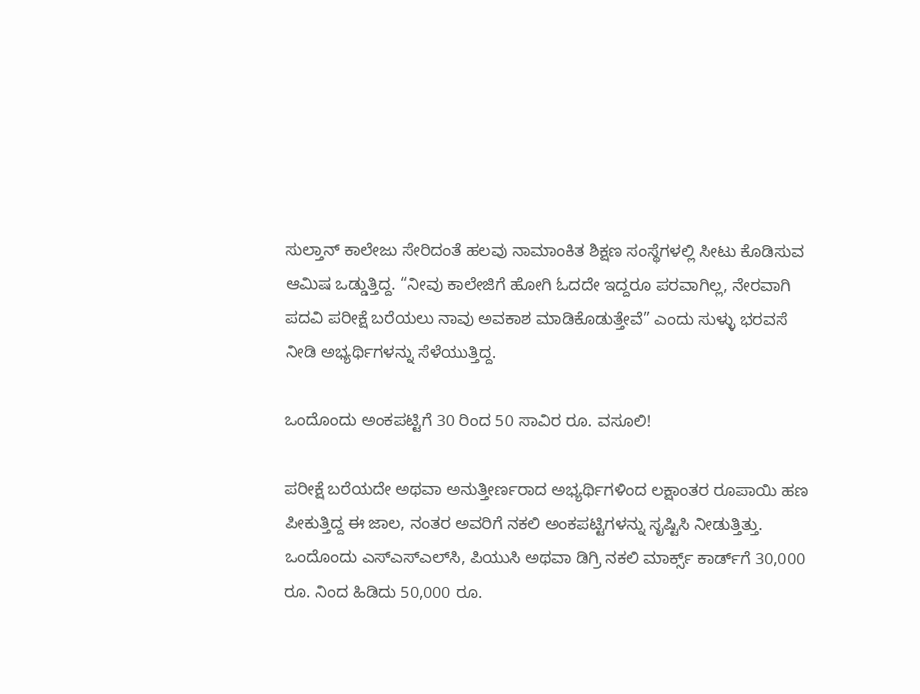ಸುಲ್ತಾನ್ ಕಾಲೇಜು ಸೇರಿದಂತೆ ಹಲವು ನಾಮಾಂಕಿತ ಶಿಕ್ಷಣ ಸಂಸ್ಥೆಗಳಲ್ಲಿ ಸೀಟು ಕೊಡಿಸುವ ಆಮಿಷ ಒಡ್ಡುತ್ತಿದ್ದ. “ನೀವು ಕಾಲೇಜಿಗೆ ಹೋಗಿ ಓದದೇ ಇದ್ದರೂ ಪರವಾಗಿಲ್ಲ, ನೇರವಾಗಿ ಪದವಿ ಪರೀಕ್ಷೆ ಬರೆಯಲು ನಾವು ಅವಕಾಶ ಮಾಡಿಕೊಡುತ್ತೇವೆ” ಎಂದು ಸುಳ್ಳು ಭರವಸೆ ನೀಡಿ ಅಭ್ಯರ್ಥಿಗಳನ್ನು ಸೆಳೆಯುತ್ತಿದ್ದ.

ಒಂದೊಂದು ಅಂಕಪಟ್ಟಿಗೆ 30 ರಿಂದ 50 ಸಾವಿರ ರೂ. ವಸೂಲಿ!

ಪರೀಕ್ಷೆ ಬರೆಯದೇ ಅಥವಾ ಅನುತ್ತೀರ್ಣರಾದ ಅಭ್ಯರ್ಥಿಗಳಿಂದ ಲಕ್ಷಾಂತರ ರೂಪಾಯಿ ಹಣ ಪೀಕುತ್ತಿದ್ದ ಈ ಜಾಲ, ನಂತರ ಅವರಿಗೆ ನಕಲಿ ಅಂಕಪಟ್ಟಿಗಳನ್ನು ಸೃಷ್ಟಿಸಿ ನೀಡುತ್ತಿತ್ತು. ಒಂದೊಂದು ಎಸ್‌ಎಸ್‌ಎಲ್‌ಸಿ, ಪಿಯುಸಿ ಅಥವಾ ಡಿಗ್ರಿ ನಕಲಿ ಮಾರ್ಕ್ಸ್ ಕಾರ್ಡ್‌ಗೆ 30,000 ರೂ. ನಿಂದ ಹಿಡಿದು 50,000 ರೂ.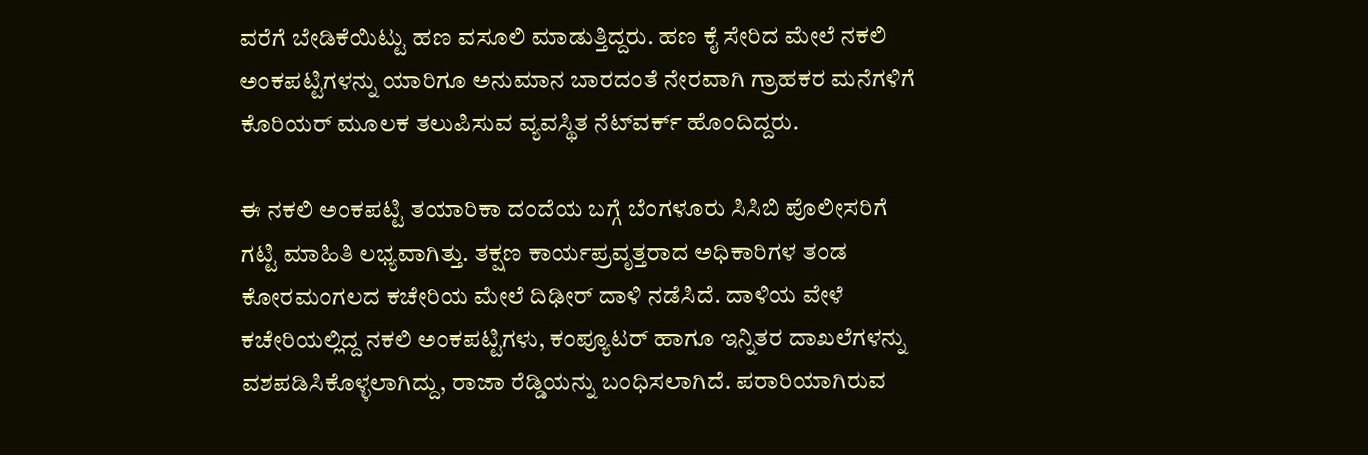ವರೆಗೆ ಬೇಡಿಕೆಯಿಟ್ಟು ಹಣ ವಸೂಲಿ ಮಾಡುತ್ತಿದ್ದರು. ಹಣ ಕೈ ಸೇರಿದ ಮೇಲೆ ನಕಲಿ ಅಂಕಪಟ್ಟಿಗಳನ್ನು ಯಾರಿಗೂ ಅನುಮಾನ ಬಾರದಂತೆ ನೇರವಾಗಿ ಗ್ರಾಹಕರ ಮನೆಗಳಿಗೆ ಕೊರಿಯರ್ ಮೂಲಕ ತಲುಪಿಸುವ ವ್ಯವಸ್ಥಿತ ನೆಟ್‌ವರ್ಕ್ ಹೊಂದಿದ್ದರು.

ಈ ನಕಲಿ ಅಂಕಪಟ್ಟಿ ತಯಾರಿಕಾ ದಂದೆಯ ಬಗ್ಗೆ ಬೆಂಗಳೂರು ಸಿಸಿಬಿ ಪೊಲೀಸರಿಗೆ ಗಟ್ಟಿ ಮಾಹಿತಿ ಲಭ್ಯವಾಗಿತ್ತು. ತಕ್ಷಣ ಕಾರ್ಯಪ್ರವೃತ್ತರಾದ ಅಧಿಕಾರಿಗಳ ತಂಡ ಕೋರಮಂಗಲದ ಕಚೇರಿಯ ಮೇಲೆ ದಿಢೀರ್ ದಾಳಿ ನಡೆಸಿದೆ. ದಾಳಿಯ ವೇಳೆ ಕಚೇರಿಯಲ್ಲಿದ್ದ ನಕಲಿ ಅಂಕಪಟ್ಟಿಗಳು, ಕಂಪ್ಯೂಟರ್ ಹಾಗೂ ಇನ್ನಿತರ ದಾಖಲೆಗಳನ್ನು ವಶಪಡಿಸಿಕೊಳ್ಳಲಾಗಿದ್ದು, ರಾಜಾ ರೆಡ್ಡಿಯನ್ನು ಬಂಧಿಸಲಾಗಿದೆ. ಪರಾರಿಯಾಗಿರುವ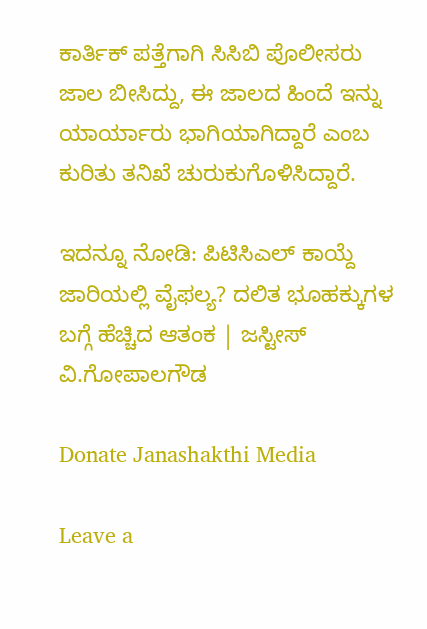ಕಾರ್ತಿಕ್ ಪತ್ತೆಗಾಗಿ ಸಿಸಿಬಿ ಪೊಲೀಸರು ಜಾಲ ಬೀಸಿದ್ದು, ಈ ಜಾಲದ ಹಿಂದೆ ಇನ್ನು ಯಾರ್ಯಾರು ಭಾಗಿಯಾಗಿದ್ದಾರೆ ಎಂಬ ಕುರಿತು ತನಿಖೆ ಚುರುಕುಗೊಳಿಸಿದ್ದಾರೆ.

ಇದನ್ನೂ ನೋಡಿ: ಪಿಟಿಸಿಎಲ್ ಕಾಯ್ದೆ ಜಾರಿಯಲ್ಲಿ ವೈಫಲ್ಯ? ದಲಿತ ಭೂಹಕ್ಕುಗಳ ಬಗ್ಗೆ ಹೆಚ್ಚಿದ ಆತಂಕ | ಜಸ್ಟೀಸ್‌ ವಿ.ಗೋಪಾಲಗೌಡ

Donate Janashakthi Media

Leave a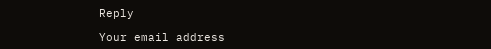Reply

Your email address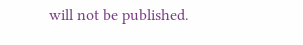will not be published.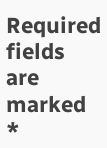Required fields are marked *